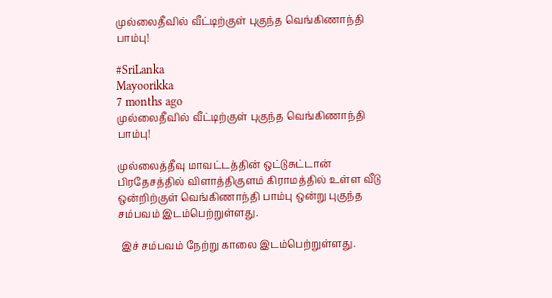முல்லைதீவில் வீட்டிற்குள் புகுந்த வெங்கிணாந்தி பாம்பு!

#SriLanka
Mayoorikka
7 months ago
முல்லைதீவில் வீட்டிற்குள் புகுந்த வெங்கிணாந்தி பாம்பு!

முல்லைத்தீவு மாவட்டத்தின் ஒட்டுசுட்டான் பிரதேசத்தில் விளாத்திகுளம் கிராமத்தில் உள்ள வீடு ஒன்றிற்குள் வெங்கிணாந்தி பாம்பு ஒன்று புகுந்த சம்பவம் இடம்பெற்றுள்ளது.

 இச் சம்பவம் நேற்று காலை இடம்பெற்றுள்ளது.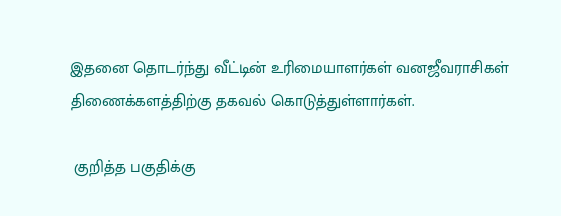இதனை தொடர்ந்து வீட்டின் உரிமையாளர்கள் வனஜீவராசிகள் திணைக்களத்திற்கு தகவல் கொடுத்துள்ளார்கள்.

 குறித்த பகுதிக்கு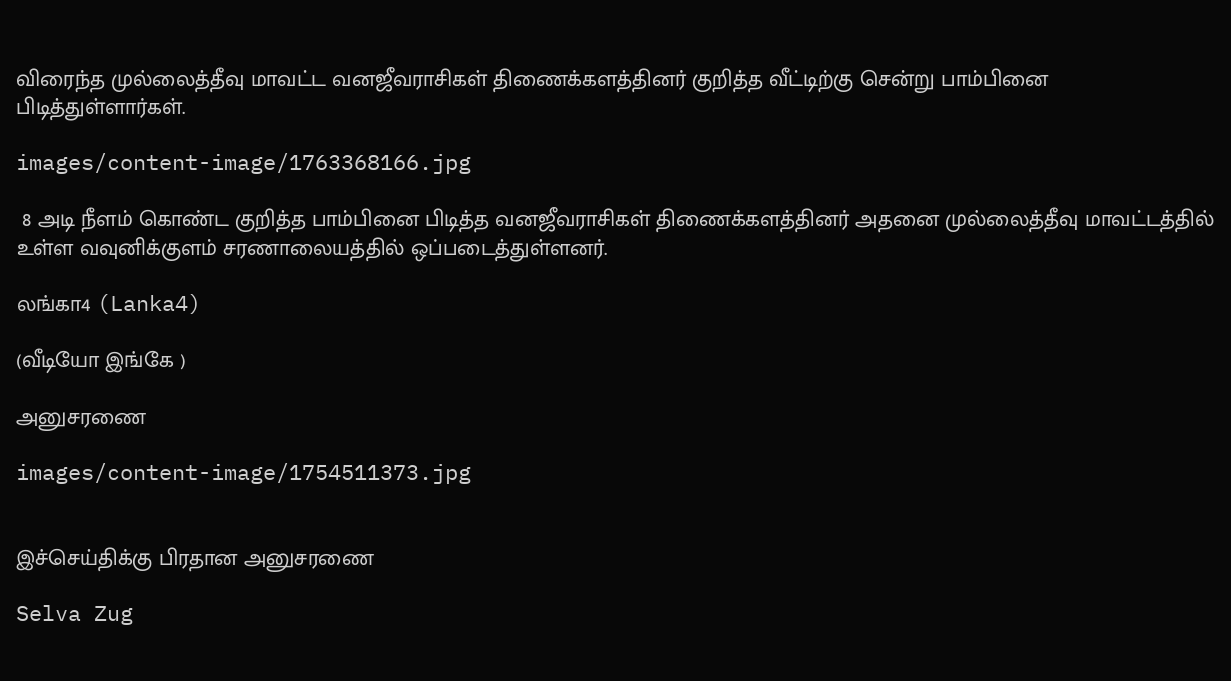விரைந்த முல்லைத்தீவு மாவட்ட வனஜீவராசிகள் திணைக்களத்தினர் குறித்த வீட்டிற்கு சென்று பாம்பினை பிடித்துள்ளார்கள்.

images/content-image/1763368166.jpg

 8 அடி நீளம் கொண்ட குறித்த பாம்பினை பிடித்த வனஜீவராசிகள் திணைக்களத்தினர் அதனை முல்லைத்தீவு மாவட்டத்தில் உள்ள வவுனிக்குளம் சரணாலையத்தில் ஒப்படைத்துள்ளனர்.

லங்கா4 (Lanka4)

(வீடியோ இங்கே )

அனுசரணை

images/content-image/1754511373.jpg


இச்செய்திக்கு பிரதான அனுசரணை

Selva Zug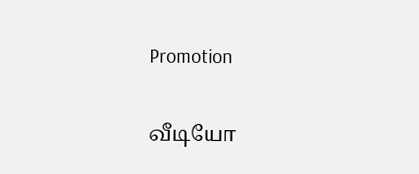Promotion

வீடியோ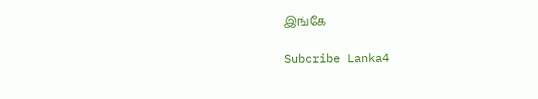இங்கே

Subcribe Lanka4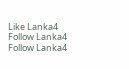Like Lanka4
Follow Lanka4
Follow Lanka4